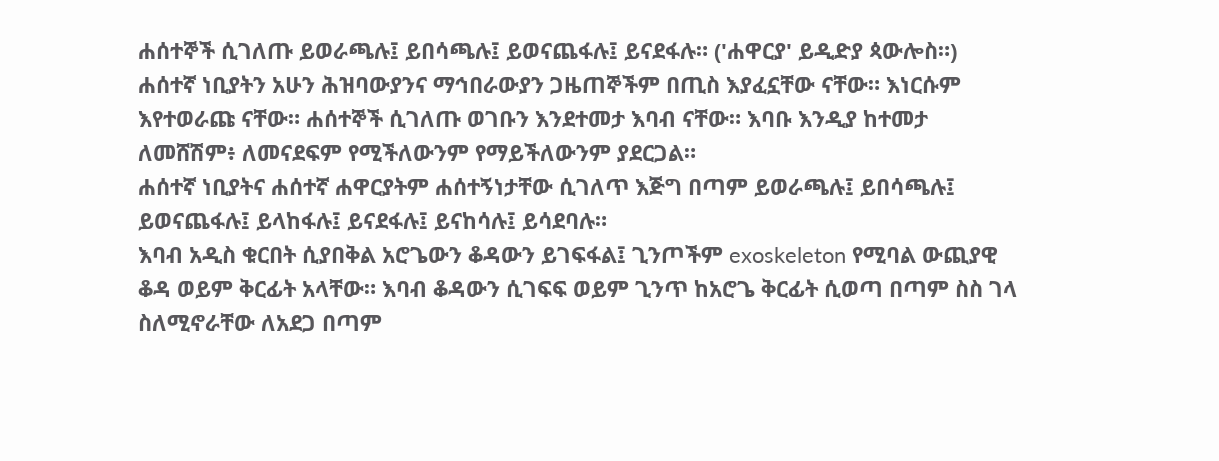ሐሰተኞች ሲገለጡ ይወራጫሉ፤ ይበሳጫሉ፤ ይወናጨፋሉ፤ ይናደፋሉ። ('ሐዋርያ' ይዲድያ ጳውሎስ።)
ሐሰተኛ ነቢያትን አሁን ሕዝባውያንና ማኅበራውያን ጋዜጠኞችም በጢስ እያፈኗቸው ናቸው። እነርሱም እየተወራጩ ናቸው። ሐሰተኞች ሲገለጡ ወገቡን እንደተመታ እባብ ናቸው። እባቡ እንዲያ ከተመታ ለመሸሽም፥ ለመናደፍም የሚችለውንም የማይችለውንም ያደርጋል።
ሐሰተኛ ነቢያትና ሐሰተኛ ሐዋርያትም ሐሰተኝነታቸው ሲገለጥ እጅግ በጣም ይወራጫሉ፤ ይበሳጫሉ፤ ይወናጨፋሉ፤ ይላከፋሉ፤ ይናደፋሉ፤ ይናከሳሉ፤ ይሳደባሉ።
እባብ አዲስ ቁርበት ሲያበቅል አሮጌውን ቆዳውን ይገፍፋል፤ ጊንጦችም exoskeleton የሚባል ውጪያዊ ቆዳ ወይም ቅርፊት አላቸው። እባብ ቆዳውን ሲገፍፍ ወይም ጊንጥ ከአሮጌ ቅርፊት ሲወጣ በጣም ስስ ገላ ስለሚኖራቸው ለአደጋ በጣም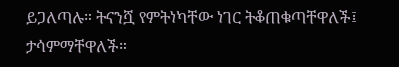ይጋለጣሉ። ትናንሿ የምትነካቸው ነገር ትቆጠቁጣቸዋለች፤ ታሳምማቸዋለች።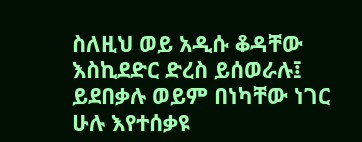ስለዚህ ወይ አዲሱ ቆዳቸው እስኪደድር ድረስ ይሰወራሉ፤ ይደበቃሉ ወይም በነካቸው ነገር ሁሉ እየተሰቃዩ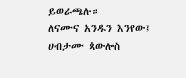ይወራጫሉ።
ለናሙና አንዱን እንየው፤ ሀብታሙ ጳውሎስ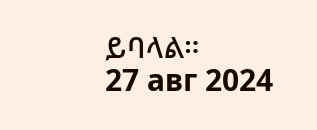ይባላል።
27 авг 2024